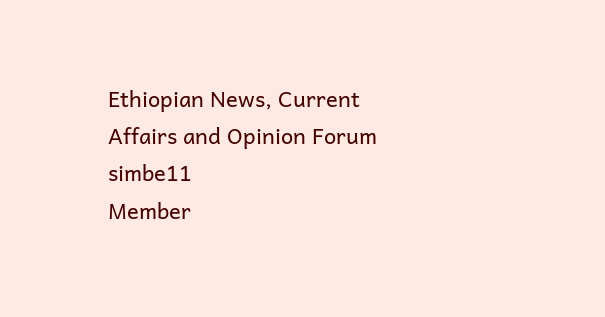Ethiopian News, Current Affairs and Opinion Forum
simbe11
Member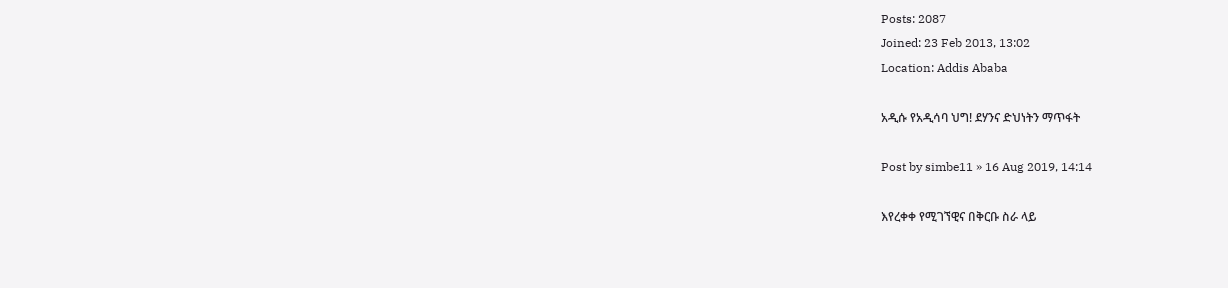Posts: 2087
Joined: 23 Feb 2013, 13:02
Location: Addis Ababa

አዲሱ የአዲሳባ ህግ! ደሃንና ድህነትን ማጥፋት

Post by simbe11 » 16 Aug 2019, 14:14

እየረቀቀ የሚገኘዊና በቅርቡ ስራ ላይ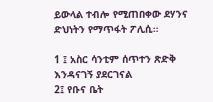ይውላል ተብሎ የሚጠበቀው ደሃንና ድህነትን የማጥፋት ፖሊሲ።

1 ፤ አስር ሳንቲም ሰጥተን ጽድቅ እንዳናገኝ ያደርገናል
2፤ የቡና ቤት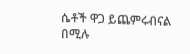ሴቶች ዋጋ ይጨምሩብናል
በሚሉ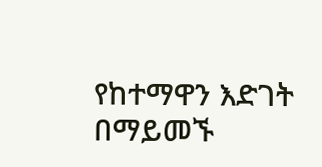የከተማዋን እድገት በማይመኙ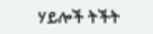ሃይሎች ትችት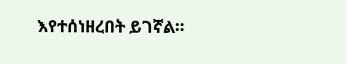እየተሰነዘረበት ይገኛል።